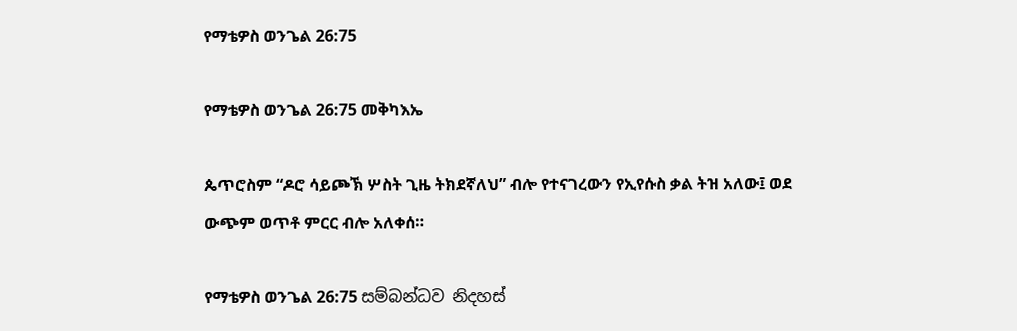የማቴዎስ ወንጌል 26:75

የማቴዎስ ወንጌል 26:75 መቅካእኤ

ጴጥሮስም “ዶሮ ሳይጮኽ ሦስት ጊዜ ትክደኛለህ” ብሎ የተናገረውን የኢየሱስ ቃል ትዝ አለው፤ ወደ ውጭም ወጥቶ ምርር ብሎ አለቀሰ።

የማቴዎስ ወንጌል 26:75 සම්බන්ධව නිදහස්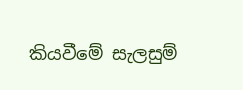කියවීමේ සැලසුම්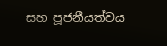සහ පූජනීයත්වය